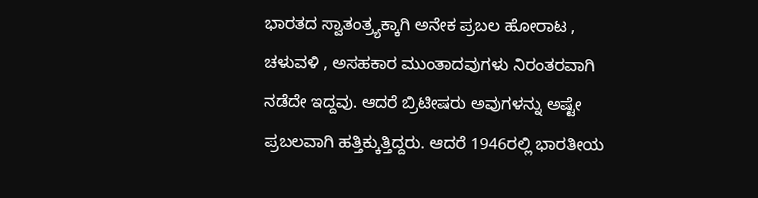ಭಾರತದ ಸ್ವಾತಂತ್ರ್ಯಕ್ಕಾಗಿ ಅನೇಕ ಪ್ರಬಲ ಹೋರಾಟ , ಚಳುವಳಿ , ಅಸಹಕಾರ ಮುಂತಾದವುಗಳು ನಿರಂತರವಾಗಿ ನಡೆದೇ ಇದ್ದವು. ಆದರೆ ಬ್ರಿಟೀಷರು ಅವುಗಳನ್ನು ಅಷ್ಟೇ ಪ್ರಬಲವಾಗಿ ಹತ್ತಿಕ್ಕುತ್ತಿದ್ದರು. ಆದರೆ 1946ರಲ್ಲಿ ಭಾರತೀಯ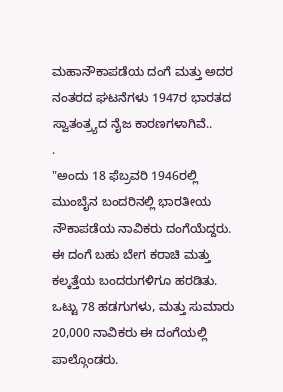ಮಹಾನೌಕಾಪಡೆಯ ದಂಗೆ ಮತ್ತು ಅದರ ನಂತರದ ಘಟನೆಗಳು 1947ರ ಭಾರತದ ಸ್ವಾತಂತ್ರ್ಯದ ನೈಜ ಕಾರಣಗಳಾಗಿವೆ..
.
"ಅಂದು 18 ಫೆಬ್ರವರಿ 1946ರಲ್ಲಿ ಮುಂಬೈನ ಬಂದರಿನಲ್ಲಿ ಭಾರತೀಯ ನೌಕಾಪಡೆಯ ನಾವಿಕರು ದಂಗೆಯೆದ್ದರು. ಈ ದಂಗೆ ಬಹು ಬೇಗ ಕರಾಚಿ ಮತ್ತು ಕಲ್ಕತ್ತೆಯ ಬಂದರುಗಳಿಗೂ ಹರಡಿತು. ಒಟ್ಟು 78 ಹಡಗುಗಳು, ಮತ್ತು ಸುಮಾರು 20,000 ನಾವಿಕರು ಈ ದಂಗೆಯಲ್ಲಿ ಪಾಲ್ಗೊಂಡರು.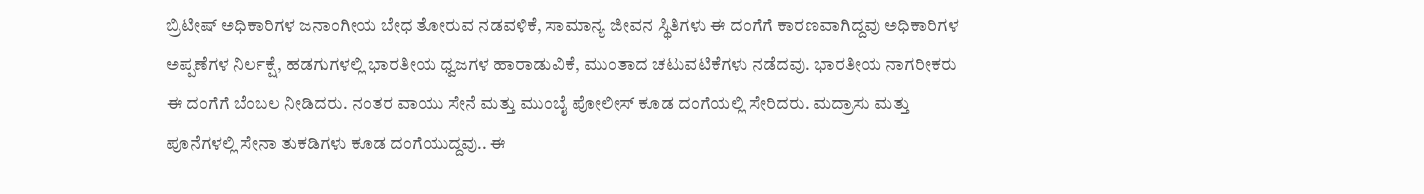ಬ್ರಿಟೀಷ್ ಅಧಿಕಾರಿಗಳ ಜನಾಂಗೀಯ ಬೇಧ ತೋರುವ ನಡವಳಿಕೆ, ಸಾಮಾನ್ಯ ಜೀವನ ಸ್ಥಿತಿಗಳು ಈ ದಂಗೆಗೆ ಕಾರಣವಾಗಿದ್ದವು ಅಧಿಕಾರಿಗಳ ಅಪ್ಪಣೆಗಳ ನಿರ್ಲಕ್ಷೆ, ಹಡಗುಗಳಲ್ಲಿ ಭಾರತೀಯ ಧ್ವಜಗಳ ಹಾರಾಡುವಿಕೆ, ಮುಂತಾದ ಚಟುವಟಿಕೆಗಳು ನಡೆದವು. ಭಾರತೀಯ ನಾಗರೀಕರು ಈ ದಂಗೆಗೆ ಬೆಂಬಲ ನೀಡಿದರು. ನಂತರ ವಾಯು ಸೇನೆ ಮತ್ತು ಮುಂಬೈ ಪೋಲೀಸ್ ಕೂಡ ದಂಗೆಯಲ್ಲಿ ಸೇರಿದರು. ಮದ್ರಾಸು ಮತ್ತು ಪೂನೆಗಳಲ್ಲಿ ಸೇನಾ ತುಕಡಿಗಳು ಕೂಡ ದಂಗೆಯುದ್ದವು.. ಈ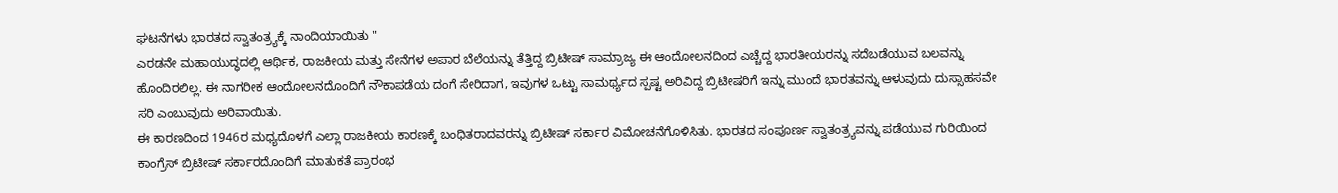ಘಟನೆಗಳು ಭಾರತದ ಸ್ವಾತಂತ್ರ್ಯಕ್ಕೆ ನಾಂದಿಯಾಯಿತು "
ಎರಡನೇ ಮಹಾಯುದ್ಧದಲ್ಲಿ ಆರ್ಥಿಕ, ರಾಜಕೀಯ ಮತ್ತು ಸೇನೆಗಳ ಅಪಾರ ಬೆಲೆಯನ್ನು ತೆತ್ತಿದ್ದ ಬ್ರಿಟೀಷ್ ಸಾಮ್ರಾಜ್ಯ ಈ ಆಂದೋಲನದಿಂದ ಎಚ್ಚೆದ್ದ ಭಾರತೀಯರನ್ನು ಸದೆಬಡೆಯುವ ಬಲವನ್ನು ಹೊಂದಿರಲಿಲ್ಲ. ಈ ನಾಗರೀಕ ಆಂದೋಲನದೊಂದಿಗೆ ನೌಕಾಪಡೆಯ ದಂಗೆ ಸೇರಿದಾಗ, ಇವುಗಳ ಒಟ್ಟು ಸಾಮರ್ಥ್ಯದ ಸ್ಪಷ್ಟ ಅರಿವಿದ್ದ ಬ್ರಿಟೀಷರಿಗೆ ಇನ್ನು ಮುಂದೆ ಭಾರತವನ್ನು ಆಳುವುದು ದುಸ್ಸಾಹಸವೇ ಸರಿ ಎಂಬುವುದು ಅರಿವಾಯಿತು.
ಈ ಕಾರಣದಿಂದ 1946ರ ಮಧ್ಯದೊಳಗೆ ಎಲ್ಲಾ ರಾಜಕೀಯ ಕಾರಣಕ್ಕೆ ಬಂಧಿತರಾದವರನ್ನು ಬ್ರಿಟೀಷ್ ಸರ್ಕಾರ ವಿಮೋಚನೆಗೊಳಿಸಿತು. ಭಾರತದ ಸಂಪೂರ್ಣ ಸ್ವಾತಂತ್ರ್ಯವನ್ನು ಪಡೆಯುವ ಗುರಿಯಿಂದ ಕಾಂಗ್ರೆಸ್ ಬ್ರಿಟೀಷ್ ಸರ್ಕಾರದೊಂದಿಗೆ ಮಾತುಕತೆ ಪ್ರಾರಂಭ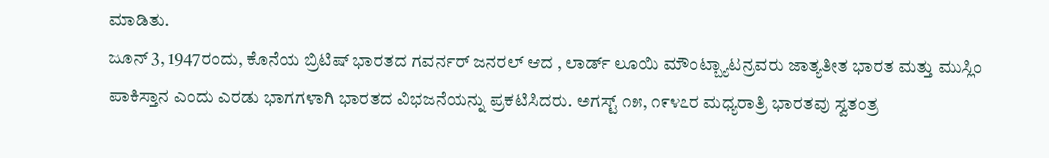ಮಾಡಿತು.
ಜೂನ್ 3, 1947ರಂದು, ಕೊನೆಯ ಬ್ರಿಟಿಷ್ ಭಾರತದ ಗವರ್ನರ್ ಜನರಲ್ ಆದ , ಲಾರ್ಡ್ ಲೂಯಿ ಮೌಂಟ್ಬ್ಯಾಟನ್ರವರು ಜಾತ್ಯತೀತ ಭಾರತ ಮತ್ತು ಮುಸ್ಲಿಂ ಪಾಕಿಸ್ತಾನ ಎಂದು ಎರಡು ಭಾಗಗಳಾಗಿ ಭಾರತದ ವಿಭಜನೆಯನ್ನು ಪ್ರಕಟಿಸಿದರು. ಅಗಸ್ಟ್ ೧೫, ೧೯೪೭ರ ಮಧ್ಯರಾತ್ರಿ ಭಾರತವು ಸ್ವತಂತ್ರ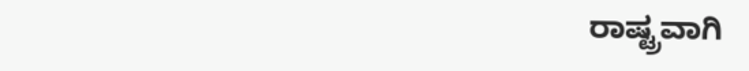ರಾಷ್ಟ್ರವಾಗಿ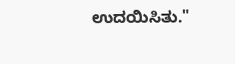ಉದಯಿಸಿತು."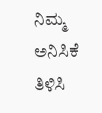ನಿಮ್ಮ ಅನಿಸಿಕೆ ತಿಳಿಸಿ